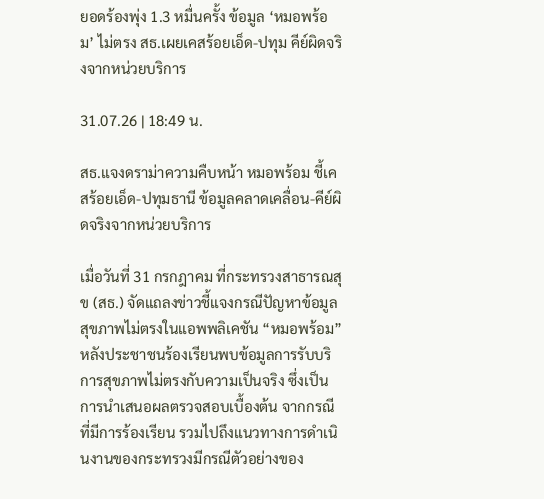ยอดร้องพุ่ง 1.3 หมื่นครั้ง ข้อมูล ‘หมอพร้อม’ ไม่ตรง สธ.เผยเคสร้อยเอ็ด-ปทุม คีย์ผิดจริงจากหน่วยบริการ

31.07.26 | 18:49 น.

สธ.แจงดราม่าความคืบหน้า หมอพร้อม ชี้เคสร้อยเอ็ด-ปทุมธานี ข้อมูลคลาดเคลื่อน-คีย์ผิดจริงจากหน่วยบริการ

เมื่อวันที่ 31 กรกฎาคม ที่กระทรวงสาธารณสุข (สธ.) จัดแถลงข่าวชี้แจงกรณีปัญหาข้อมูลสุขภาพไม่ตรงในแอพพลิเคชัน “หมอพร้อม” หลังประชาชนร้องเรียนพบข้อมูลการรับบริการสุขภาพไม่ตรงกับความเป็นจริง ซึ่งเป็นการนำเสนอผลตรวจสอบเบื้องต้น จากกรณีที่มีการร้องเรียน รวมไปถึงแนวทางการดำเนินงานของกระทรวงมีกรณีตัวอย่างของ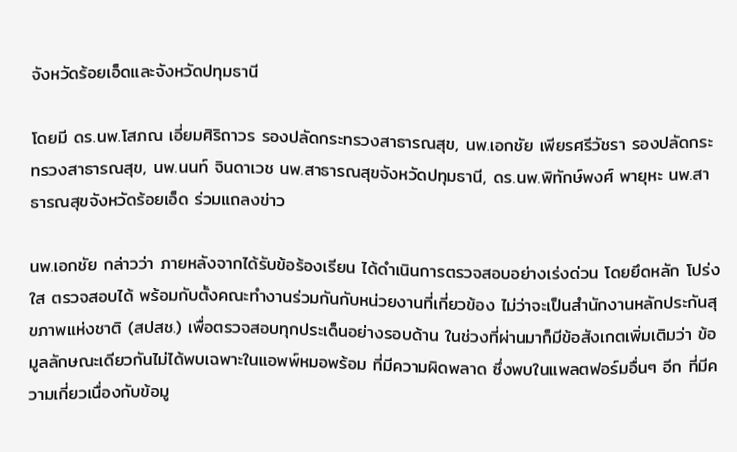จังหวัดร้อยเอ็ดและจังหวัดปทุมธานี

โดยมี ดร.นพ.โสภณ เอี่ยมศิริถาวร รองปลัดกระทรวงสาธารณสุข, นพ.เอกชัย เพียรศรีวัชรา รองปลัดกระทรวงสาธารณสุข, นพ.นนท์ จินดาเวช นพ.สาธารณสุขจังหวัดปทุมธานี, ดร.นพ.พิทักษ์พงศ์ พายุหะ นพ.สาธารณสุขจังหวัดร้อยเอ็ด ร่วมแถลงข่าว

นพ.เอกชัย กล่าวว่า ภายหลังจากได้รับข้อร้องเรียน ได้ดำเนินการตรวจสอบอย่างเร่งด่วน โดยยึดหลัก โปร่งใส ตรวจสอบได้ พร้อมกับตั้งคณะทำงานร่วมกันกับหน่วยงานที่เกี่ยวข้อง ไม่ว่าจะเป็นสำนักงานหลักประกันสุขภาพแห่งชาติ (สปสช.) เพื่อตรวจสอบทุกประเด็นอย่างรอบด้าน ในช่วงที่ผ่านมาก็มีข้อสังเกตเพิ่มเติมว่า ข้อมูลลักษณะเดียวกันไม่ได้พบเฉพาะในแอพพ์หมอพร้อม ที่มีความผิดพลาด ซึ่งพบในแพลตฟอร์มอื่นๆ อีก ที่มีความเกี่ยวเนื่องกับข้อมู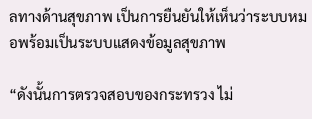ลทางด้านสุขภาพ เป็นการยืนยันให้เห็นว่าระบบหมอพร้อมเป็นระบบแสดงข้อมูลสุขภาพ

“ดังนั้นการตรวจสอบของกระทรวง ไม่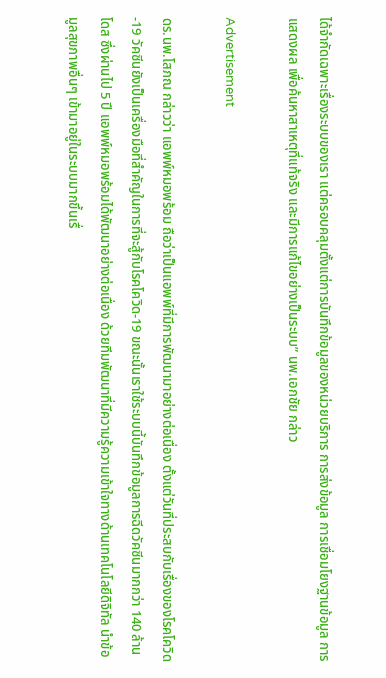ได้จำกัดเฉพาะเรื่องระบบของเรา แต่ครอบคลุมตั้งแต่การบันทึกข้อมูลของหน่วยบริการ การส่งข้อมูล การเชื่อมโยงฐานข้อมูล การแสดงผล เพื่อค้นหาสาเหตุที่แท้จริง และมีการแก้ไขอย่างเป็นระบบ” นพ.เอกชัย กล่าว

Advertisement

ดร.นพ.โสภณ กล่าวว่า แอพพ์หมอพร้อม ถือว่าเป็นแอพพ์ที่มีการพัฒนามาอย่างต่อเนื่อง ตั้งแต่วันที่ประสบกับเรื่องของโรคโควิด-19 วัคซีนยังเป็นเครื่องมือที่สำคัญในการที่จะสู้กับโรคโควิด-19 ขณะนั้นเราใช้ระบบนี้บันทึกข้อมูลการฉีดวัคซีนมากกว่า 140 ล้านโดส ซึ่งผ่านไป 5 ปี แอพพ์หมอพร้อมได้พัฒนาอย่างต่อเนื่อง ด้วยทีมพัฒนาที่มีความรู้ความเข้าใจทางด้านเทคโนโลยีดิจิทัล นำข้อมูลสุขภาพอื่นๆ เข้ามาอยู่ในระบบมากขึ้นเรื่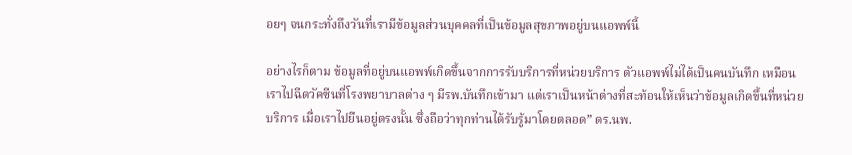อยๆ จนกระทั่งถึงวันที่เรามีข้อมูลส่วนบุคคลที่เป็นข้อมูลสุขภาพอยู่บนแอพพ์นี้

อย่างไรก็ตาม ข้อมูลที่อยู่บนแอพพ์เกิดขึ้นจากการรับบริการที่หน่วยบริการ ตัวแอพพ์ไม่ได้เป็นคนบันทึก เหมือนเราไปฉีดวัคซีนที่โรงพยาบาลต่าง ๆ มีรพ.บันทึกเข้ามา แต่เราเป็นหน้าต่างที่สะท้อนให้เห็นว่าข้อมูลเกิดขึ้นที่หน่วยบริการ เมื่อเราไปยืนอยู่ตรงนั้น ซึ่งถือว่าทุกท่านได้รับรู้มาโดยตลอด” ดร.นพ.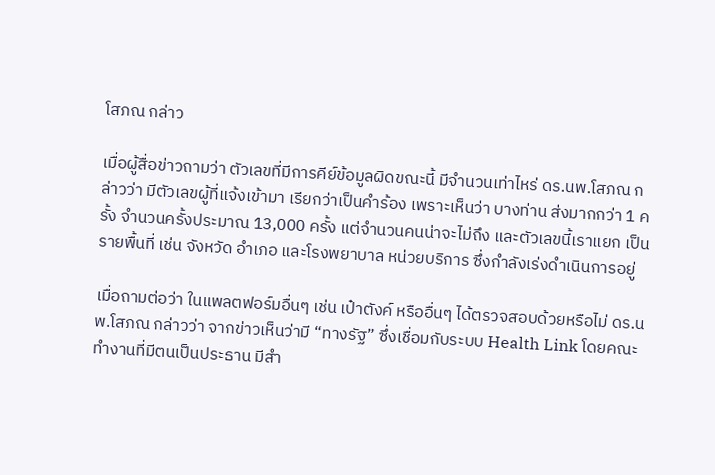โสภณ กล่าว

เมื่อผู้สื่อข่าวถามว่า ตัวเลขที่มีการคีย์ข้อมูลผิดขณะนี้ มีจำนวนเท่าไหร่ ดร.นพ.โสภณ กล่าวว่า มีตัวเลขผู้ที่แจ้งเข้ามา เรียกว่าเป็นคำร้อง เพราะเห็นว่า บางท่าน ส่งมากกว่า 1 ครั้ง จำนวนครั้งประมาณ 13,000 ครั้ง แต่จำนวนคนน่าจะไม่ถึง และตัวเลขนี้เราแยก เป็นรายพื้นที่ เช่น จังหวัด อำเภอ และโรงพยาบาล หน่วยบริการ ซึ่งกำลังเร่งดำเนินการอยู่

เมื่อถามต่อว่า ในแพลตฟอร์มอื่นๆ เช่น เป๋าตังค์ หรืออื่นๆ ได้ตรวจสอบด้วยหรือไม่ ดร.นพ.โสภณ กล่าวว่า จากข่าวเห็นว่ามี “ทางรัฐ” ซึ่งเชื่อมกับระบบ Health Link โดยคณะทำงานที่มีตนเป็นประธาน มีสำ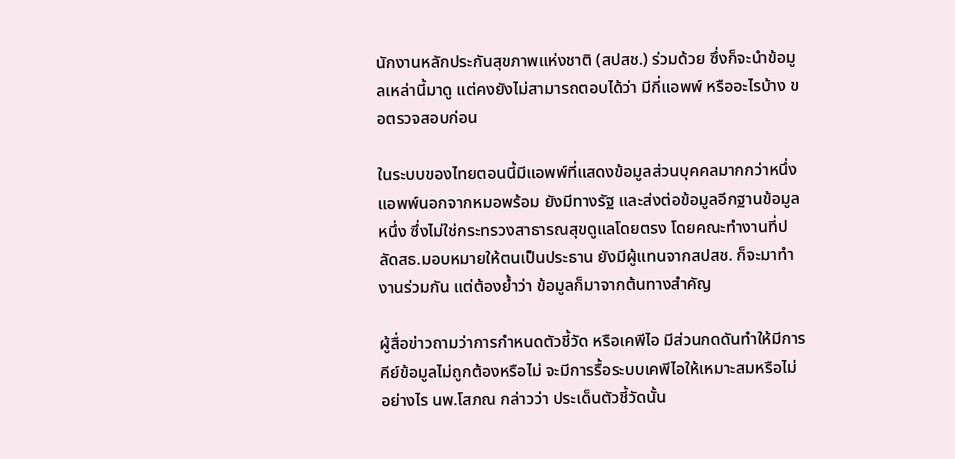นักงานหลักประกันสุขภาพแห่งชาติ (สปสช.) ร่วมด้วย ซึ่งก็จะนำข้อมูลเหล่านี้มาดู แต่คงยังไม่สามารถตอบได้ว่า มีกี่แอพพ์ หรืออะไรบ้าง ขอตรวจสอบก่อน

ในระบบของไทยตอนนี้มีแอพพ์ที่แสดงข้อมูลส่วนบุคคลมากกว่าหนึ่งแอพพ์นอกจากหมอพร้อม ยังมีทางรัฐ และส่งต่อข้อมูลอีกฐานข้อมูลหนึ่ง ซึ่งไม่ใช่กระทรวงสาธารณสุขดูแลโดยตรง โดยคณะทำงานที่ปลัดสธ.มอบหมายให้ตนเป็นประธาน ยังมีผู้แทนจากสปสช. ก็จะมาทำงานร่วมกัน แต่ต้องย้ำว่า ข้อมูลก็มาจากต้นทางสำคัญ

ผู้สื่อข่าวถามว่าการกำหนดตัวชี้วัด หรือเคพีไอ มีส่วนกดดันทำให้มีการคีย์ข้อมูลไม่ถูกต้องหรือไม่ จะมีการรื้อระบบเคพีไอให้เหมาะสมหรือไม่ อย่างไร นพ.โสภณ กล่าวว่า ประเด็นตัวชี้วัดนั้น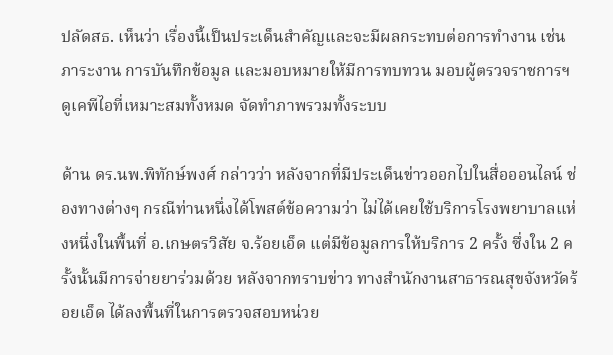ปลัดสธ. เห็นว่า เรื่องนี้เป็นประเด็นสำคัญและจะมีผลกระทบต่อการทำงาน เช่น ภาระงาน การบันทึกข้อมูล และมอบหมายให้มีการทบทวน มอบผู้ตรวจราชการฯ ดูเคพีไอที่เหมาะสมทั้งหมด จัดทำภาพรวมทั้งระบบ

ด้าน ดร.นพ.พิทักษ์พงศ์ กล่าวว่า หลังจากที่มีประเด็นข่าวออกไปในสื่อออนไลน์ ช่องทางต่างๆ กรณีท่านหนึ่งได้โพสต์ข้อความว่า ไม่ได้เคยใช้บริการโรงพยาบาลแห่งหนึ่งในพื้นที่ อ.เกษตรวิสัย จ.ร้อยเอ็ด แต่มีข้อมูลการให้บริการ 2 ครั้ง ซึ่งใน 2 ครั้งนั้นมีการจ่ายยาร่วมด้วย หลังจากทราบข่าว ทางสำนักงานสาธารณสุขจังหวัดร้อยเอ็ด ได้ลงพื้นที่ในการตรวจสอบหน่วย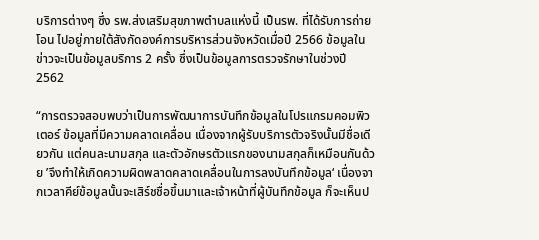บริการต่างๆ ซึ่ง รพ.ส่งเสริมสุขภาพตำบลแห่งนี้ เป็นรพ. ที่ได้รับการถ่ายโอน ไปอยู่ภายใต้สังกัดองค์การบริหารส่วนจังหวัดเมื่อปี 2566 ข้อมูลในข่าวจะเป็นข้อมูลบริการ 2 ครั้ง ซึ่งเป็นข้อมูลการตรวจรักษาในช่วงปี 2562

“การตรวจสอบพบว่าเป็นการพัฒนาการบันทึกข้อมูลในโปรแกรมคอมพิวเตอร์ ข้อมูลที่มีความคลาดเคลื่อน เนื่องจากผู้รับบริการตัวจริงนั้นมีชื่อเดียวกัน แต่คนละนามสกุล และตัวอักษรตัวแรกของนามสกุลก็เหมือนกันด้วย ’จึงทำให้เกิดความผิดพลาดคลาดเคลื่อนในการลงบันทึกข้อมูล‘ เนื่องจากเวลาคีย์ข้อมูลนั้นจะเสิร์ชชื่อขึ้นมาและเจ้าหน้าที่ผู้บันทึกข้อมูล ก็จะเห็นป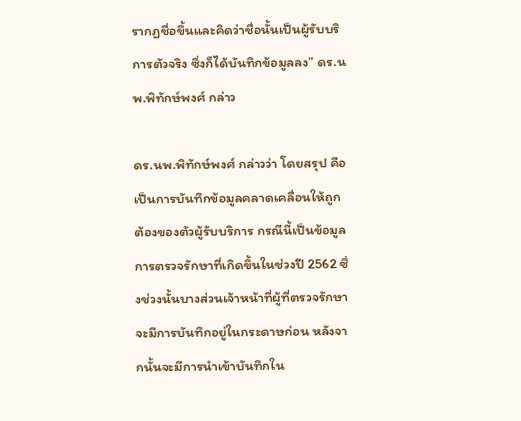รากฏชื่อขึ้นและคิดว่าชื่อนั้นเป็นผู้รับบริการตัวจริง ซึ่งก็ได้บันทึกข้อมูลลง” ดร.นพ.พิทักษ์พงศ์ กล่าว

ดร.นพ.พิทักษ์พงศ์ กล่าวว่า โดยสรุป คือ เป็นการบันทึกข้อมูลคลาดเคลื่อนให้ถูกต้องของตัวผู้รับบริการ กรณีนี้เป็นข้อมูลการตรวจรักษาที่เกิดขึ้นในช่วงปี 2562 ซึ่งช่วงนั้นบางส่วนเจ้าหน้าที่ผู้ที่ตรวจรักษาจะมีการบันทึกอยู่ในกระดาษก่อน หลังจากนั้นจะมีการนำเข้าบันทึกใน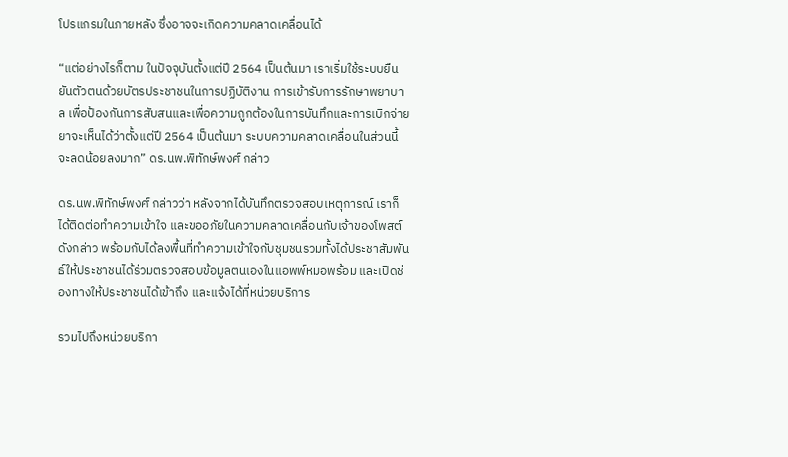โปรแกรมในภายหลัง ซึ่งอาจจะเกิดความคลาดเคลื่อนได้

“แต่อย่างไรก็ตาม ในปัจจุบันตั้งแต่ปี 2564 เป็นต้นมา เราเริ่มใช้ระบบยืนยันตัวตนด้วยบัตรประชาชนในการปฏิบัติงาน การเข้ารับการรักษาพยาบาล เพื่อป้องกันการสับสนและเพื่อความถูกต้องในการบันทึกและการเบิกจ่ายยาจะเห็นได้ว่าตั้งแต่ปี 2564 เป็นต้นมา ระบบความคลาดเคลื่อนในส่วนนี้จะลดน้อยลงมาก” ดร.นพ.พิทักษ์พงศ์ กล่าว

ดร.นพ.พิทักษ์พงศ์ กล่าวว่า หลังจากได้บันทึกตรวจสอบเหตุการณ์ เราก็ได้ติดต่อทำความเข้าใจ และขออภัยในความคลาดเคลื่อนกับเจ้าของโพสต์ดังกล่าว พร้อมกับได้ลงพื้นที่ทำความเข้าใจกับชุมชนรวมทั้งได้ประชาสัมพันธ์ให้ประชาชนได้ร่วมตรวจสอบข้อมูลตนเองในแอพพ์หมอพร้อม และเปิดช่องทางให้ประชาชนได้เข้าถึง และแจ้งได้ที่หน่วยบริการ

รวมไปถึงหน่วยบริกา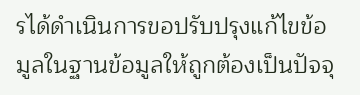รได้ดำเนินการขอปรับปรุงแก้ไขข้อมูลในฐานข้อมูลให้ถูกต้องเป็นปัจจุ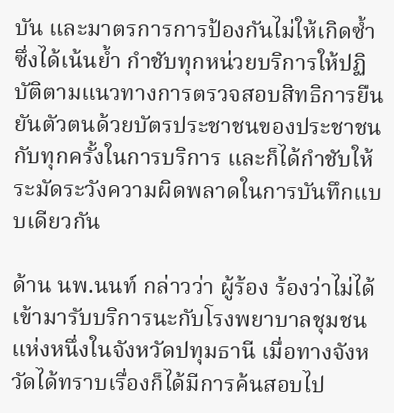บัน และมาตรการการป้องกันไม่ให้เกิดซ้ำ ซึ่งได้เน้นย้ำ กำชับทุกหน่วยบริการให้ปฏิบัติตามแนวทางการตรวจสอบสิทธิการยืนยันตัวตนด้วยบัตรประชาชนของประชาชนกับทุกครั้งในการบริการ และก็ได้กำชับให้ระมัดระวังความผิดพลาดในการบันทึกแบบเดียวกัน

ด้าน นพ.นนท์ กล่าวว่า ผู้ร้อง ร้องว่าไม่ได้เข้ามารับบริการนะกับโรงพยาบาลชุมชนแห่งหนึ่งในจังหวัดปทุมธานี เมื่อทางจังหวัดได้ทราบเรื่องก็ได้มีการค้นสอบไป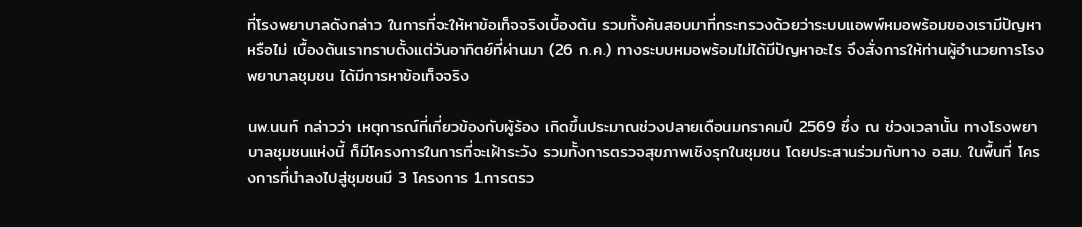ที่โรงพยาบาลดังกล่าว ในการที่จะให้หาข้อเท็จจริงเบื้องต้น รวมทั้งค้นสอบมาที่กระทรวงด้วยว่าระบบแอพพ์หมอพร้อมของเรามีปัญหาหรือไม่ เบื้องต้นเราทราบตั้งแต่วันอาทิตย์ที่ผ่านมา (26 ก.ค.) ทางระบบหมอพร้อมไม่ได้มีปัญหาอะไร จึงสั่งการให้ท่านผู้อำนวยการโรงพยาบาลชุมชน ได้มีการหาข้อเท็จจริง

นพ.นนท์ กล่าวว่า เหตุการณ์ที่เกี่ยวข้องกับผู้ร้อง เกิดขึ้นประมาณช่วงปลายเดือนมกราคมปี 2569 ซึ่ง ณ ช่วงเวลานั้น ทางโรงพยาบาลชุมชนแห่งนี้ ก็มีโครงการในการที่จะเฝ้าระวัง รวมทั้งการตรวจสุขภาพเชิงรุกในชุมชน โดยประสานร่วมกับทาง อสม. ในพื้นที่ โครงการที่นำลงไปสู่ชุมชนมี 3 โครงการ 1.การตรว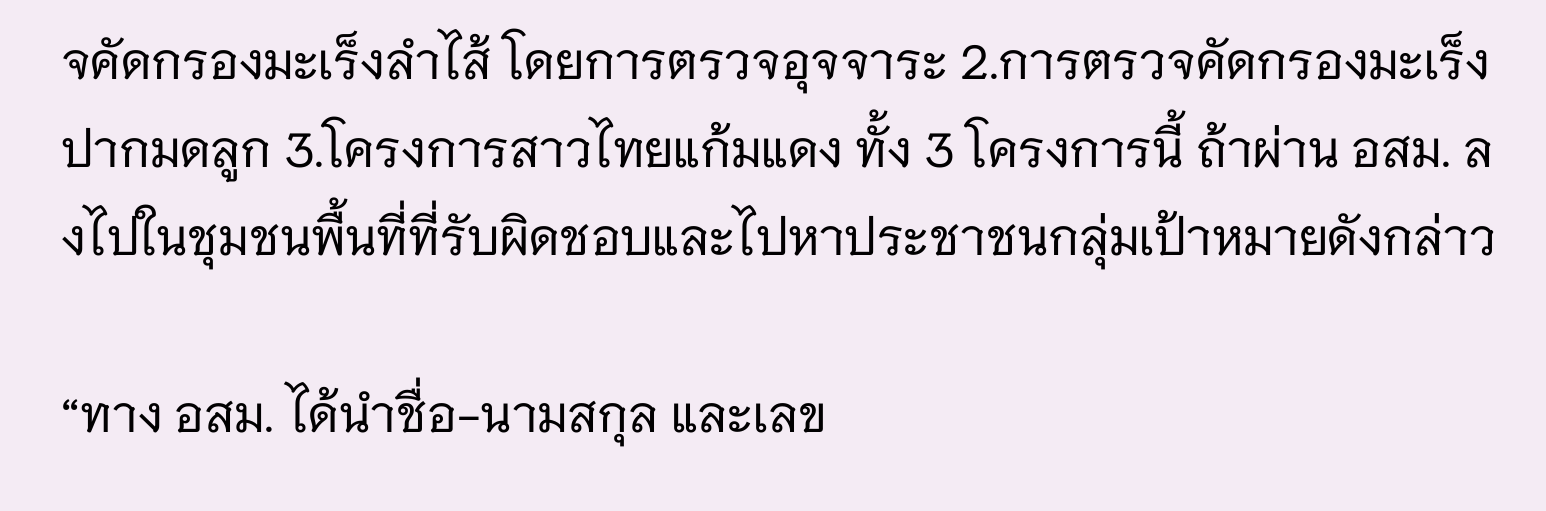จคัดกรองมะเร็งลำไส้ โดยการตรวจอุจจาระ 2.การตรวจคัดกรองมะเร็งปากมดลูก 3.โครงการสาวไทยแก้มแดง ทั้ง 3 โครงการนี้ ถ้าผ่าน อสม. ลงไปในชุมชนพื้นที่ที่รับผิดชอบและไปหาประชาชนกลุ่มเป้าหมายดังกล่าว

“ทาง อสม. ได้นำชื่อ-นามสกุล และเลข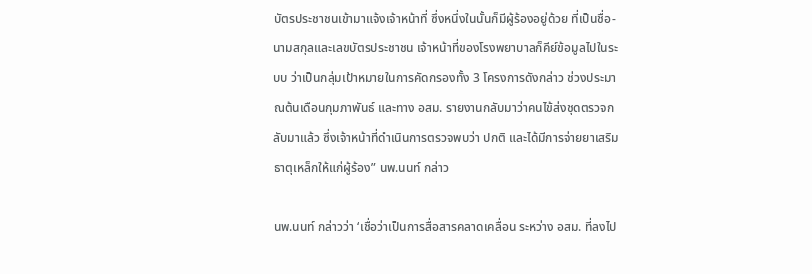บัตรประชาชนเข้ามาแจ้งเจ้าหน้าที่ ซึ่งหนึ่งในนั้นก็มีผู้ร้องอยู่ด้วย ที่เป็นชื่อ-นามสกุลและเลขบัตรประชาชน เจ้าหน้าที่ของโรงพยาบาลก็คีย์ข้อมูลไปในระบบ ว่าเป็นกลุ่มเป้าหมายในการคัดกรองทั้ง 3 โครงการดังกล่าว ช่วงประมาณต้นเดือนกุมภาพันธ์ และทาง อสม. รายงานกลับมาว่าคนไข้ส่งชุดตรวจกลับมาแล้ว ซึ่งเจ้าหน้าที่ดำเนินการตรวจพบว่า ปกติ และได้มีการจ่ายยาเสริมธาตุเหล็กให้แก่ผู้ร้อง” นพ.นนท์ กล่าว

นพ.นนท์ กล่าวว่า ‘เชื่อว่าเป็นการสื่อสารคลาดเคลื่อน ระหว่าง อสม. ที่ลงไป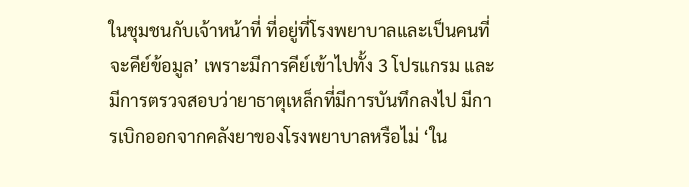ในชุมชนกับเจ้าหน้าที่ ที่อยู่ที่โรงพยาบาลและเป็นคนที่จะคีย์ข้อมูล’ เพราะมีการคีย์เข้าไปทั้ง 3 โปรแกรม และมีการตรวจสอบว่ายาธาตุเหล็กที่มีการบันทึกลงไป มีการเบิกออกจากคลังยาของโรงพยาบาลหรือไม่ ‘ใน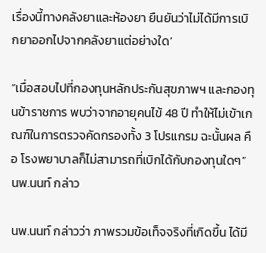เรื่องนี้ทางคลังยาและห้องยา ยืนยันว่าไม่ได้มีการเบิกยาออกไปจากคลังยาแต่อย่างใด’

“เมื่อสอบไปที่กองทุนหลักประกันสุขภาพฯ และกองทุนข้าราชการ พบว่าจากอายุคนไข้ 48 ปี ทำให้ไม่เข้าเกณฑ์ในการตรวจคัดกรองทั้ง 3 โปรแกรม ฉะนั้นผล คือ โรงพยาบาลก็ไม่สามารถที่เบิกได้กับกองทุนใดๆ” นพ.นนท์ กล่าว

นพ.นนท์ กล่าวว่า ภาพรวมข้อเท็จจริงที่เกิดขึ้น ได้มี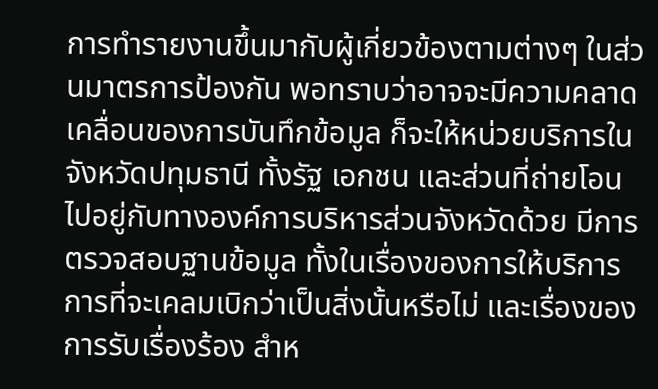การทำรายงานขึ้นมากับผู้เกี่ยวข้องตามต่างๆ ในส่วนมาตรการป้องกัน พอทราบว่าอาจจะมีความคลาดเคลื่อนของการบันทึกข้อมูล ก็จะให้หน่วยบริการในจังหวัดปทุมธานี ทั้งรัฐ เอกชน และส่วนที่ถ่ายโอนไปอยู่กับทางองค์การบริหารส่วนจังหวัดด้วย มีการตรวจสอบฐานข้อมูล ทั้งในเรื่องของการให้บริการ การที่จะเคลมเบิกว่าเป็นสิ่งนั้นหรือไม่ และเรื่องของการรับเรื่องร้อง สำห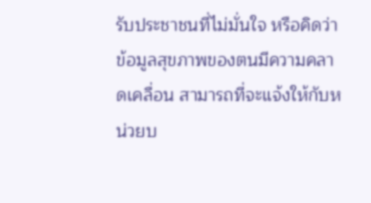รับประชาชนที่ไม่มั่นใจ หรือคิดว่าข้อมูลสุขภาพของตนมีความคลาดเคลื่อน สามารถที่จะแจ้งให้กับหน่วยบ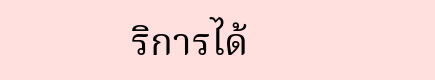ริการได้